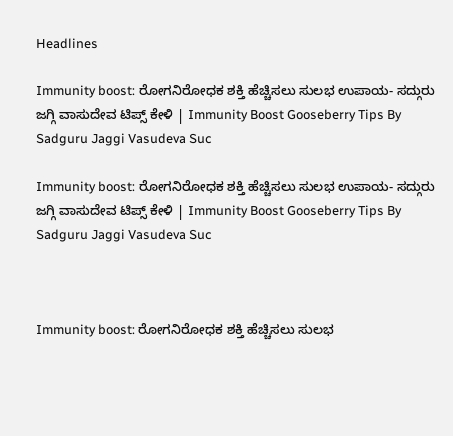Headlines

Immunity boost: ರೋಗನಿರೋಧಕ ಶಕ್ತಿ ಹೆಚ್ಚಿಸಲು ಸುಲಭ ಉಪಾಯ- ಸದ್ಗುರು ಜಗ್ಗಿ ವಾಸುದೇವ ಟಿಪ್ಸ್ ಕೇಳಿ | Immunity Boost Gooseberry Tips By Sadguru Jaggi Vasudeva Suc

Immunity boost: ರೋಗನಿರೋಧಕ ಶಕ್ತಿ ಹೆಚ್ಚಿಸಲು ಸುಲಭ ಉಪಾಯ- ಸದ್ಗುರು ಜಗ್ಗಿ ವಾಸುದೇವ ಟಿಪ್ಸ್ ಕೇಳಿ | Immunity Boost Gooseberry Tips By Sadguru Jaggi Vasudeva Suc



Immunity boost: ರೋಗನಿರೋಧಕ ಶಕ್ತಿ ಹೆಚ್ಚಿಸಲು ಸುಲಭ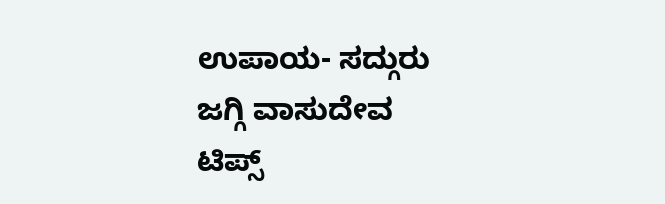ಉಪಾಯ- ಸದ್ಗುರು ಜಗ್ಗಿ ವಾಸುದೇವ ಟಿಪ್ಸ್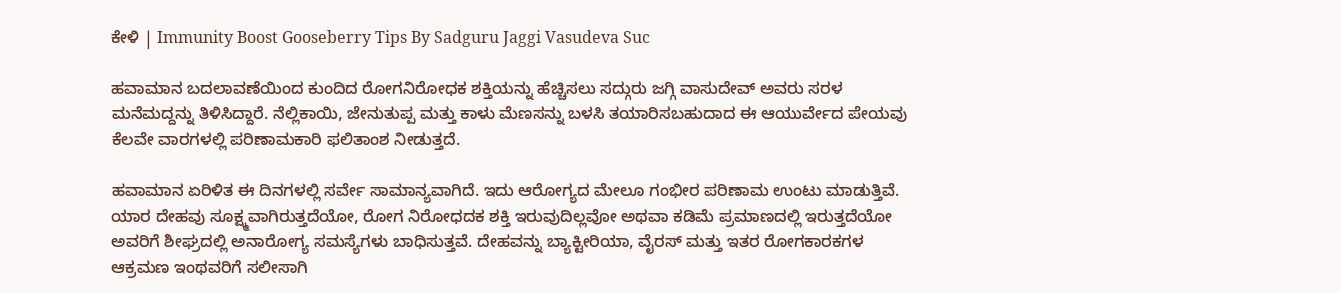ಕೇಳಿ | Immunity Boost Gooseberry Tips By Sadguru Jaggi Vasudeva Suc

ಹವಾಮಾನ ಬದಲಾವಣೆಯಿಂದ ಕುಂದಿದ ರೋಗನಿರೋಧಕ ಶಕ್ತಿಯನ್ನು ಹೆಚ್ಚಿಸಲು ಸದ್ಗುರು ಜಗ್ಗಿ ವಾಸುದೇವ್ ಅವರು ಸರಳ ಮನೆಮದ್ದನ್ನು ತಿಳಿಸಿದ್ದಾರೆ. ನೆಲ್ಲಿಕಾಯಿ, ಜೇನುತುಪ್ಪ ಮತ್ತು ಕಾಳು ಮೆಣಸನ್ನು ಬಳಸಿ ತಯಾರಿಸಬಹುದಾದ ಈ ಆಯುರ್ವೇದ ಪೇಯವು ಕೆಲವೇ ವಾರಗಳಲ್ಲಿ ಪರಿಣಾಮಕಾರಿ ಫಲಿತಾಂಶ ನೀಡುತ್ತದೆ.

ಹವಾಮಾನ ಏರಿಳಿತ ಈ ದಿನಗಳಲ್ಲಿ ಸರ್ವೇ ಸಾಮಾನ್ಯವಾಗಿದೆ. ಇದು ಆರೋಗ್ಯದ ಮೇಲೂ ಗಂಭೀರ ಪರಿಣಾಮ ಉಂಟು ಮಾಡುತ್ತಿವೆ. ಯಾರ ದೇಹವು ಸೂಕ್ಷ್ಮವಾಗಿರುತ್ತದೆಯೋ, ರೋಗ ನಿರೋಧದಕ ಶಕ್ತಿ ಇರುವುದಿಲ್ಲವೋ ಅಥವಾ ಕಡಿಮೆ ಪ್ರಮಾಣದಲ್ಲಿ ಇರುತ್ತದೆಯೋ ಅವರಿಗೆ ಶೀಘ್ರದಲ್ಲಿ ಅನಾರೋಗ್ಯ ಸಮಸ್ಯೆಗಳು ಬಾಧಿಸುತ್ತವೆ. ದೇಹವನ್ನು ಬ್ಯಾಕ್ಟೀರಿಯಾ, ವೈರಸ್ ಮತ್ತು ಇತರ ರೋಗಕಾರಕಗಳ ಆಕ್ರಮಣ ಇಂಥವರಿಗೆ ಸಲೀಸಾಗಿ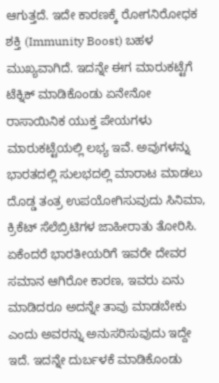ಆಗುತ್ತದೆ. ಇದೇ ಕಾರಣಕ್ಕೆ ರೋಗನಿರೋಧಕ ಶಕ್ತಿ (Immunity Boost) ಬಹಳ ಮುಖ್ಯವಾಗಿದೆ. ಇದನ್ನೇ ಈಗ ಮಾರುಕಟ್ಟೆಗೆ ಟೆಕ್ನಿಕ್ ಮಾಡಿಕೊಂಡು ಏನೇನೋ ರಾಸಾಯಿನಿಕ ಯುಕ್ತ ಪೇಯಗಳು ಮಾರುಕಟ್ಟೆಯಲ್ಲಿ ಲಭ್ಯ ಇವೆ. ಅವುಗಳನ್ನು ಭಾರತದಲ್ಲಿ ಸುಲಭದಲ್ಲಿ ಮಾರಾಟ ಮಾಡಲು ದೊಡ್ಡ ತಂತ್ರ ಉಪಯೋಗಿಸುವುದು ಸಿನಿಮಾ, ಕ್ರಿಕೆಟ್ ಸೆಲೆಬ್ರಿಟಿಗಳ ಜಾಹೀರಾತು ತೋರಿಸಿ. ಏಕೆಂದರೆ ಭಾರತೀಯರಿಗೆ ಇವರೇ ದೇವರ ಸಮಾನ ಆಗಿರೋ ಕಾರಣ, ಇವರು ಏನು ಮಾಡಿದರೂ ಅದನ್ನೇ ತಾವು ಮಾಡಬೇಕು ಎಂದು ಅವರನ್ನು ಅನುಸರಿಸುವುದು ಇದ್ದೇ ಇದೆ. ಇದನ್ನೇ ದುರ್ಬಳಕೆ ಮಾಡಿಕೊಂಡು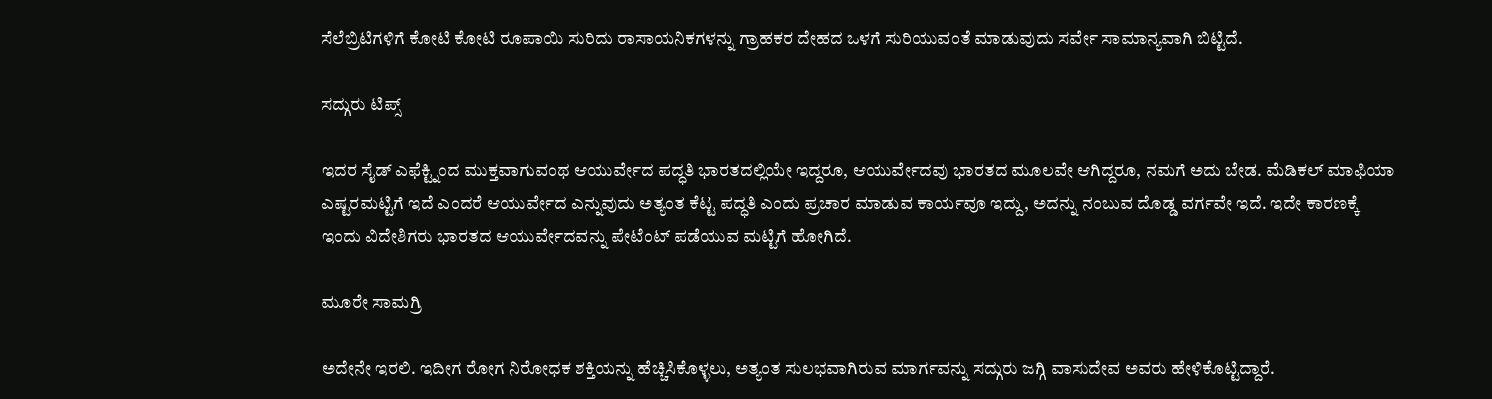ಸೆಲೆಬ್ರಿಟಿಗಳಿಗೆ ಕೋಟಿ ಕೋಟಿ ರೂಪಾಯಿ ಸುರಿದು ರಾಸಾಯನಿಕಗಳನ್ನು ಗ್ರಾಹಕರ ದೇಹದ ಒಳಗೆ ಸುರಿಯುವಂತೆ ಮಾಡುವುದು ಸರ್ವೇ ಸಾಮಾನ್ಯವಾಗಿ ಬಿಟ್ಟಿದೆ.

ಸದ್ಗುರು ಟಿಪ್ಸ್

ಇದರ ಸೈಡ್ ಎಫೆಕ್ಟ್ನಿಂದ ಮುಕ್ತವಾಗುವಂಥ ಆಯುರ್ವೇದ ಪದ್ಧತಿ ಭಾರತದಲ್ಲಿಯೇ ಇದ್ದರೂ, ಆಯುರ್ವೇದವು ಭಾರತದ ಮೂಲವೇ ಆಗಿದ್ದರೂ, ನಮಗೆ ಅದು ಬೇಡ. ಮೆಡಿಕಲ್ ಮಾಫಿಯಾ ಎಷ್ಟರಮಟ್ಟಿಗೆ ಇದೆ ಎಂದರೆ ಆಯುರ್ವೇದ ಎನ್ನುವುದು ಅತ್ಯಂತ ಕೆಟ್ಟ ಪದ್ಧತಿ ಎಂದು ಪ್ರಚಾರ ಮಾಡುವ ಕಾರ್ಯವೂ ಇದ್ದು, ಅದನ್ನು ನಂಬುವ ದೊಡ್ಡ ವರ್ಗವೇ ಇದೆ. ಇದೇ ಕಾರಣಕ್ಕೆ ಇಂದು ವಿದೇಶಿಗರು ಭಾರತದ ಆಯುರ್ವೇದವನ್ನು ಪೇಟೆಂಟ್ ಪಡೆಯುವ ಮಟ್ಟಿಗೆ ಹೋಗಿದೆ.

ಮೂರೇ ಸಾಮಗ್ರಿ

ಅದೇನೇ ಇರಲಿ. ಇದೀಗ ರೋಗ ನಿರೋಧಕ ಶಕ್ತಿಯನ್ನು ಹೆಚ್ಚಿಸಿಕೊಳ್ಳಲು, ಅತ್ಯಂತ ಸುಲಭವಾಗಿರುವ ಮಾರ್ಗವನ್ನು ಸದ್ಗುರು ಜಗ್ಗಿ ವಾಸುದೇವ ಅವರು ಹೇಳಿಕೊಟ್ಟಿದ್ದಾರೆ.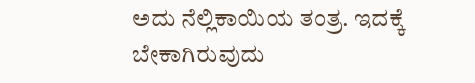ಅದು ನೆಲ್ಲಿಕಾಯಿಯ ತಂತ್ರ. ಇದಕ್ಕೆ ಬೇಕಾಗಿರುವುದು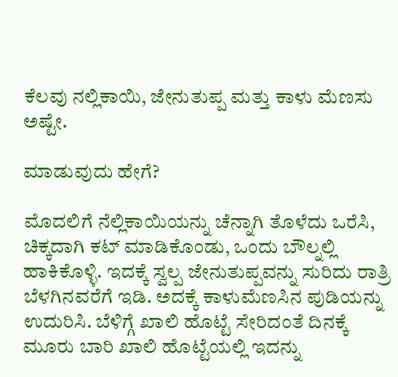ಕೆಲವು ನಲ್ಲಿಕಾಯಿ, ಜೇನುತುಪ್ಪ ಮತ್ತು ಕಾಳು ಮೆಣಸು ಅಷ್ಟೇ.

ಮಾಡುವುದು ಹೇಗೆ?

ಮೊದಲಿಗೆ ನೆಲ್ಲಿಕಾಯಿಯನ್ನು ಚೆನ್ನಾಗಿ ತೊಳೆದು ಒರೆಸಿ, ಚಿಕ್ಕದಾಗಿ ಕಟ್ ಮಾಡಿಕೊಂಡು, ಒಂದು ಬೌಲ್ನಲ್ಲಿ ಹಾಕಿಕೊಳ್ಳಿ. ಇದಕ್ಕೆ ಸ್ವಲ್ಪ ಜೇನುತುಪ್ಪವನ್ನು ಸುರಿದು ರಾತ್ರಿ ಬೆಳಗಿನವರೆಗೆ ಇಡಿ. ಅದಕ್ಕೆ ಕಾಳುಮೆಣಸಿನ ಪುಡಿಯನ್ನು ಉದುರಿಸಿ. ಬೆಳಿಗ್ಗೆ ಖಾಲಿ ಹೊಟ್ಟೆ ಸೇರಿದಂತೆ ದಿನಕ್ಕೆ ಮೂರು ಬಾರಿ ಖಾಲಿ ಹೊಟ್ಟೆಯಲ್ಲಿ ಇದನ್ನು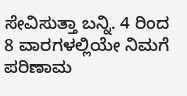ಸೇವಿಸುತ್ತಾ ಬನ್ನಿ. 4 ರಿಂದ 8 ವಾರಗಳಲ್ಲಿಯೇ ನಿಮಗೆ ಪರಿಣಾಮ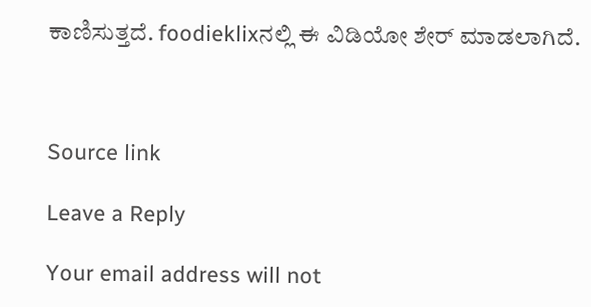ಕಾಣಿಸುತ್ತದೆ. foodieklixನಲ್ಲಿ ಈ ವಿಡಿಯೋ ಶೇರ್ ಮಾಡಲಾಗಿದೆ.



Source link

Leave a Reply

Your email address will not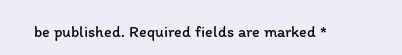be published. Required fields are marked *